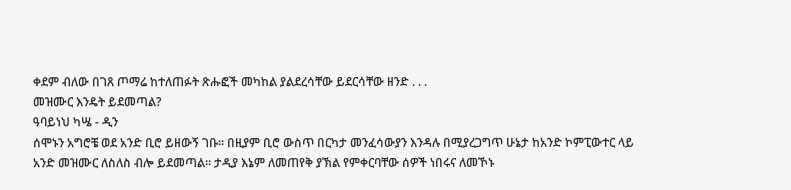ቀደም ብለው በገጸ ጦማሬ ከተለጠፉት ጽሑፎች መካከል ያልደረሳቸው ይደርሳቸው ዘንድ . . .
መዝሙር እንዴት ይደመጣል?
ዓባይነህ ካሤ - ዲን
ሰሞኑን አግሮቼ ወደ አንድ ቢሮ ይዘውኝ ገቡ፡፡ በዚያም ቢሮ ውስጥ በርካታ መንፈሳውያን እንዳሉ በሚያረጋግጥ ሁኔታ ከአንድ ኮምፒውተር ላይ አንድ መዝሙር ለስለስ ብሎ ይደመጣል፡፡ ታዲያ እኔም ለመጠየቅ ያኽል የምቀርባቸው ሰዎች ነበሩና ለመኾኑ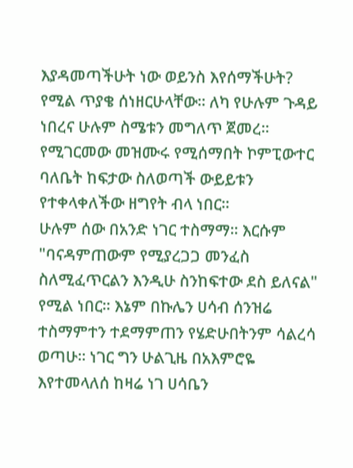እያዳመጣችሁት ነው ወይንስ እየሰማችሁት? የሚል ጥያቄ ሰነዘርሁላቸው፡፡ ለካ የሁሉም ጉዳይ ነበረና ሁሉም ስሜቱን መግለጥ ጀመረ፡፡ የሚገርመው መዝሙሩ የሚሰማበት ኮምፒውተር ባለቤት ከፍታው ስለወጣች ውይይቱን የተቀላቀለችው ዘግየት ብላ ነበር፡፡
ሁሉም ሰው በአንድ ነገር ተስማማ፡፡ እርሱም "ባናዳምጠውም የሚያረጋጋ መንፈስ ስለሚፈጥርልን እንዲሁ ስንከፍተው ደስ ይለናል" የሚል ነበር፡፡ እኔም በኩሌን ሀሳብ ሰንዝሬ ተስማምተን ተደማምጠን የሄድሁበትንም ሳልረሳ ወጣሁ፡፡ ነገር ግን ሁልጊዜ በአእምሮዬ እየተመላለሰ ከዛሬ ነገ ሀሳቤን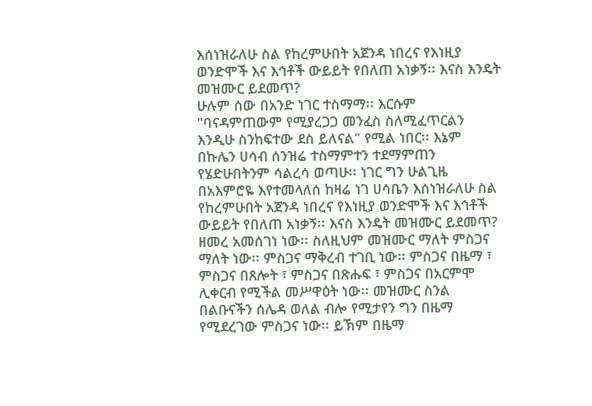እሰነዝራለሁ ስል የከረምሁበት አጀንዳ ነበረና የእነዚያ ወንድሞች እና እኅቶች ውይይት የበለጠ አነቃኝ፡፡ እናስ እንዴት መዝሙር ይደመጥ?
ሁሉም ሰው በአንድ ነገር ተስማማ፡፡ እርሱም "ባናዳምጠውም የሚያረጋጋ መንፈስ ስለሚፈጥርልን እንዲሁ ስንከፍተው ደስ ይለናል" የሚል ነበር፡፡ እኔም በኩሌን ሀሳብ ሰንዝሬ ተስማምተን ተደማምጠን የሄድሁበትንም ሳልረሳ ወጣሁ፡፡ ነገር ግን ሁልጊዜ በአእምሮዬ እየተመላለሰ ከዛሬ ነገ ሀሳቤን እሰነዝራለሁ ስል የከረምሁበት አጀንዳ ነበረና የእነዚያ ወንድሞች እና እኅቶች ውይይት የበለጠ አነቃኝ፡፡ እናስ እንዴት መዝሙር ይደመጥ?
ዘመረ አመሰገነ ነው፡፡ ስለዚህም መዝሙር ማለት ምስጋና ማለት ነው፡፡ ምስጋና ማቅረብ ተገቢ ነው፡፡ ምስጋና በዜማ ፣ ምስጋና በጸሎት ፣ ምስጋና በጽሑፍ ፣ ምስጋና በአርምሞ ሊቀርብ የሚችል መሥዋዕት ነው፡፡ መዝሙር ስንል በልቡናችን ሰሌዳ ወለል ብሎ የሚታየን ግን በዜማ የሚደረገው ምስጋና ነው፡፡ ይኽም በዜማ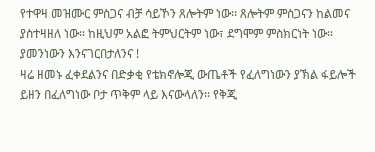የተዋዛ መዝሙር ምስጋና ብቻ ሳይኾን ጸሎትም ነው፡፡ ጸሎትም ምስጋናን ከልመና ያስተዛዘለ ነው፡፡ ከዚህም አልፎ ትምህርትም ነው፣ ደግሞም ምስክርነት ነው፡፡ ያመንነውን እንናገርበታለንና !
ዛሬ ዘመኑ ፈቀደልንና በድቃቂ የቴክኖሎጂ ውጤቶች የፈለግነውን ያኽል ፋይሎች ይዘን በፈለግነው ቦታ ጥቅም ላይ እናውላለን፡፡ የቅጂ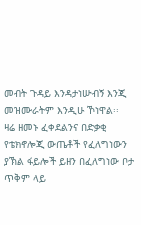መብት ጉዳይ እንዳታነሡብኝ እንጂ መዝሙራትም እንዲሁ ኾነዋል፡፡
ዛሬ ዘመኑ ፈቀደልንና በድቃቂ የቴክኖሎጂ ውጤቶች የፈለግነውን ያኽል ፋይሎች ይዘን በፈለግነው ቦታ ጥቅም ላይ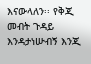እናውላለን፡፡ የቅጂ መብት ጉዳይ እንዳታነሡብኝ እንጂ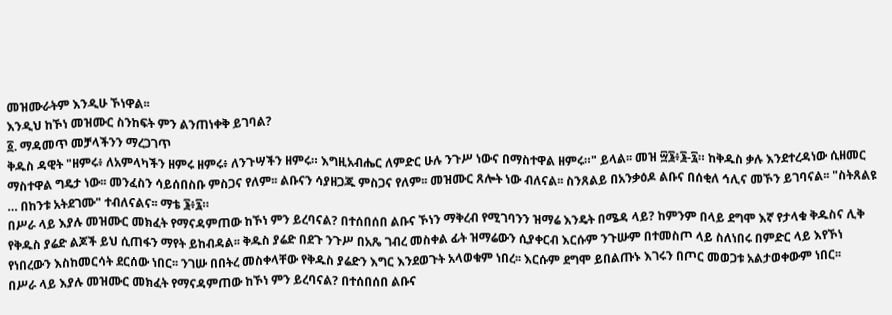መዝሙራትም እንዲሁ ኾነዋል፡፡
እንዲህ ከኾነ መዝሙር ስንከፍት ምን ልንጠነቀቅ ይገባል?
፩. ማዳመጥ መቻላችንን ማረጋገጥ
ቅዱስ ዳዊት "ዘምሩ፥ ለአምላካችን ዘምሩ ዘምሩ፥ ለንጉሣችን ዘምሩ። እግዚአብሔር ለምድር ሁሉ ንጉሥ ነውና በማስተዋል ዘምሩ።" ይላል፡፡ መዝ ፵፮፥፮-፯። ከቅዱስ ቃሉ እንደተረዳነው ሲዘመር ማስተዋል ግዴታ ነው፡፡ መንፈስን ሳይሰበስቡ ምስጋና የለም፡፡ ልቡናን ሳያዘጋጁ ምስጋና የለም፡፡ መዝሙር ጸሎት ነው ብለናል፡፡ ስንጸልይ በአንቃዕዶ ልቡና በሰቂለ ኅሊና መኾን ይገባናል፡፡ "ስትጸልዩ … በከንቱ አትደገሙ" ተብለናልና፡፡ ማቴ ፮፥፯።
በሥራ ላይ እያሉ መዝሙር መክፈት የማናዳምጠው ከኾነ ምን ይረባናል? በተሰበሰበ ልቡና ኾነን ማቅረብ የሚገባንን ዝማሬ እንዴት በሜዳ ላይ? ከምንም በላይ ደግሞ እኛ የታላቁ ቅዱስና ሊቅ የቅዱስ ያሬድ ልጆች ይህ ሲጠፋን ማየት ይከብዳል፡፡ ቅዱስ ያሬድ በደጉ ንጉሥ በአጼ ገብረ መስቀል ፊት ዝማሬውን ሲያቀርብ እርሱም ንጉሡም በተመስጦ ላይ ስለነበሩ በምድር ላይ እየኾነ የነበረውን እስከመርሳት ደርሰው ነበር፡፡ ንገሡ በበትረ መስቀላቸው የቅዱስ ያሬድን እግር እንደወጉት አላወቁም ነበረ፡፡ እርሱም ደግሞ ይበልጡኑ እገሩን በጦር መወጋቱ አልታወቀውም ነበር፡፡
በሥራ ላይ እያሉ መዝሙር መክፈት የማናዳምጠው ከኾነ ምን ይረባናል? በተሰበሰበ ልቡና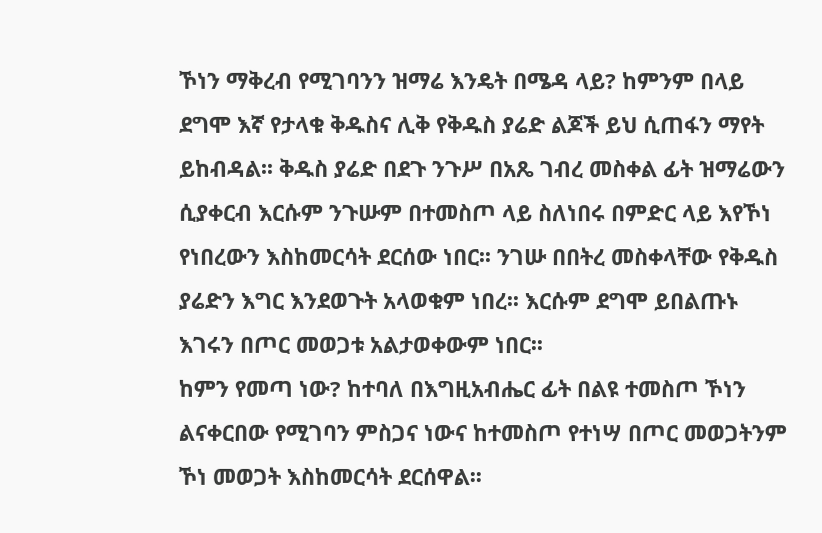ኾነን ማቅረብ የሚገባንን ዝማሬ እንዴት በሜዳ ላይ? ከምንም በላይ ደግሞ እኛ የታላቁ ቅዱስና ሊቅ የቅዱስ ያሬድ ልጆች ይህ ሲጠፋን ማየት ይከብዳል፡፡ ቅዱስ ያሬድ በደጉ ንጉሥ በአጼ ገብረ መስቀል ፊት ዝማሬውን ሲያቀርብ እርሱም ንጉሡም በተመስጦ ላይ ስለነበሩ በምድር ላይ እየኾነ የነበረውን እስከመርሳት ደርሰው ነበር፡፡ ንገሡ በበትረ መስቀላቸው የቅዱስ ያሬድን እግር እንደወጉት አላወቁም ነበረ፡፡ እርሱም ደግሞ ይበልጡኑ እገሩን በጦር መወጋቱ አልታወቀውም ነበር፡፡
ከምን የመጣ ነው? ከተባለ በእግዚአብሔር ፊት በልዩ ተመስጦ ኾነን ልናቀርበው የሚገባን ምስጋና ነውና ከተመስጦ የተነሣ በጦር መወጋትንም ኾነ መወጋት እስከመርሳት ደርሰዋል፡፡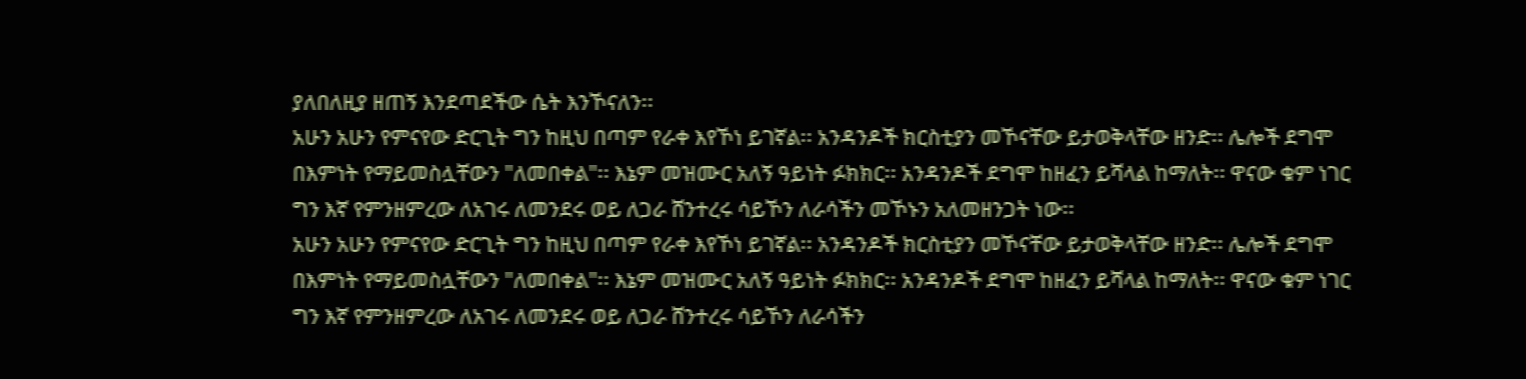ያለበለዚያ ዘጠኝ እንደጣደችው ሴት እንኾናለን፡፡
አሁን አሁን የምናየው ድርጊት ግን ከዚህ በጣም የራቀ እየኾነ ይገኛል፡፡ አንዳንዶች ክርስቲያን መኾናቸው ይታወቅላቸው ዘንድ፡፡ ሌሎች ደግሞ በእምነት የማይመስሏቸውን "ለመበቀል"፡፡ እኔም መዝሙር አለኝ ዓይነት ፉክክር፡፡ አንዳንዶች ደግሞ ከዘፈን ይሻላል ከማለት፡፡ ዋናው ቁም ነገር ግን እኛ የምንዘምረው ለአገሩ ለመንደሩ ወይ ለጋራ ሸንተረሩ ሳይኾን ለራሳችን መኾኑን አለመዘንጋት ነው፡፡
አሁን አሁን የምናየው ድርጊት ግን ከዚህ በጣም የራቀ እየኾነ ይገኛል፡፡ አንዳንዶች ክርስቲያን መኾናቸው ይታወቅላቸው ዘንድ፡፡ ሌሎች ደግሞ በእምነት የማይመስሏቸውን "ለመበቀል"፡፡ እኔም መዝሙር አለኝ ዓይነት ፉክክር፡፡ አንዳንዶች ደግሞ ከዘፈን ይሻላል ከማለት፡፡ ዋናው ቁም ነገር ግን እኛ የምንዘምረው ለአገሩ ለመንደሩ ወይ ለጋራ ሸንተረሩ ሳይኾን ለራሳችን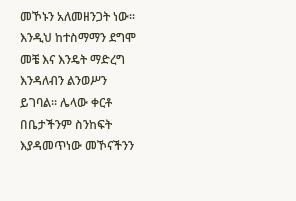መኾኑን አለመዘንጋት ነው፡፡
እንዲህ ከተስማማን ደግሞ መቼ እና እንዴት ማድረግ እንዳለብን ልንወሥን ይገባል፡፡ ሌላው ቀርቶ በቤታችንም ስንከፍት እያዳመጥነው መኾናችንን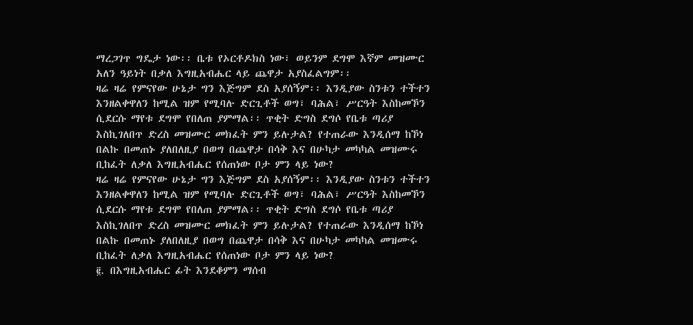ማረጋገጥ ግዴታ ነው፡፡ ቤቱ የኦርቶዶክስ ነው፣ ወይንም ደግሞ እኛም መዝሙር አለን ዓይነት በቃለ እግዚአብሔር ላይ ጨዋታ አያስፈልግም፡፡
ዛሬ ዛሬ የምናየው ሁኔታ ግን እጅግም ደስ አያሰኝም፡፡ እንዲያው ስንቱን ተችተን እንዘልቀዋለን ከሚል ዝም የሚባሉ ድርጊቶች ወግ፣ ባሕል፣ ሥርዓት እስከመኾን ሲደርሱ ማየቱ ደግሞ የበለጠ ያምማል፡፡ ጥቂት ድግስ ደግሶ የቤቱ ጣሪያ እስኪገለበጥ ድረስ መዝሙር መክፈት ምን ይሉታል? የተጠራው እንዲሰማ ከኾነ በልኩ በመጠኑ ያለበለዚያ በወግ በጨዋታ በሳቅ እና በሁካታ መካካል መዝሙሩ ቢከፈት ለቃለ እግዚአብሔር የሰጠነው ቦታ ምን ላይ ነው?
ዛሬ ዛሬ የምናየው ሁኔታ ግን እጅግም ደስ አያሰኝም፡፡ እንዲያው ስንቱን ተችተን እንዘልቀዋለን ከሚል ዝም የሚባሉ ድርጊቶች ወግ፣ ባሕል፣ ሥርዓት እስከመኾን ሲደርሱ ማየቱ ደግሞ የበለጠ ያምማል፡፡ ጥቂት ድግስ ደግሶ የቤቱ ጣሪያ እስኪገለበጥ ድረስ መዝሙር መክፈት ምን ይሉታል? የተጠራው እንዲሰማ ከኾነ በልኩ በመጠኑ ያለበለዚያ በወግ በጨዋታ በሳቅ እና በሁካታ መካካል መዝሙሩ ቢከፈት ለቃለ እግዚአብሔር የሰጠነው ቦታ ምን ላይ ነው?
፪. በእግዚአብሔር ፊት እንደቆምን ማሰብ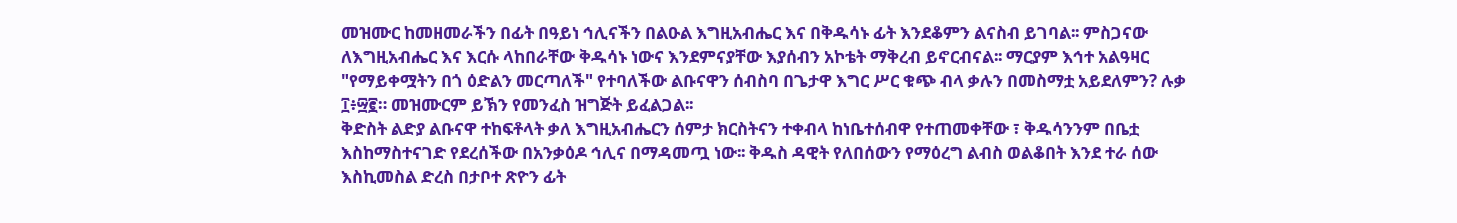መዝሙር ከመዘመራችን በፊት በዓይነ ኅሊናችን በልዑል እግዚአብሔር እና በቅዱሳኑ ፊት እንደቆምን ልናስብ ይገባል፡፡ ምስጋናው ለእግዚአብሔር እና እርሱ ላከበራቸው ቅዱሳኑ ነውና እንደምናያቸው እያሰብን አኮቴት ማቅረብ ይኖርብናል፡፡ ማርያም እኅተ አልዓዛር "የማይቀሟትን በጎ ዕድልን መርጣለች" የተባለችው ልቡናዋን ሰብስባ በጌታዋ እግር ሥር ቁጭ ብላ ቃሉን በመስማቷ አይደለምን? ሉቃ ፲፥፵፪። መዝሙርም ይኽን የመንፈስ ዝግጅት ይፈልጋል፡፡
ቅድስት ልድያ ልቡናዋ ተከፍቶላት ቃለ እግዚአብሔርን ሰምታ ክርስትናን ተቀብላ ከነቤተሰብዋ የተጠመቀቸው ፣ ቅዱሳንንም በቤቷ እስከማስተናገድ የደረሰችው በአንቃዕዶ ኅሊና በማዳመጧ ነው፡፡ ቅዱስ ዳዊት የለበሰውን የማዕረግ ልብስ ወልቆበት እንደ ተራ ሰው እስኪመስል ድረስ በታቦተ ጽዮን ፊት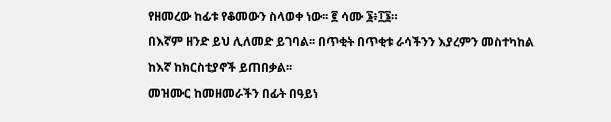የዘመረው ከፊቱ የቆመውን ስላወቀ ነው፡፡ ፪ ሳሙ ፮፥፲፮።
በእኛም ዘንድ ይህ ሊለመድ ይገባል፡፡ በጥቂት በጥቂቱ ራሳችንን እያረምን መስተካከል ከእኛ ከክርስቲያኖች ይጠበቃል፡፡
መዝሙር ከመዘመራችን በፊት በዓይነ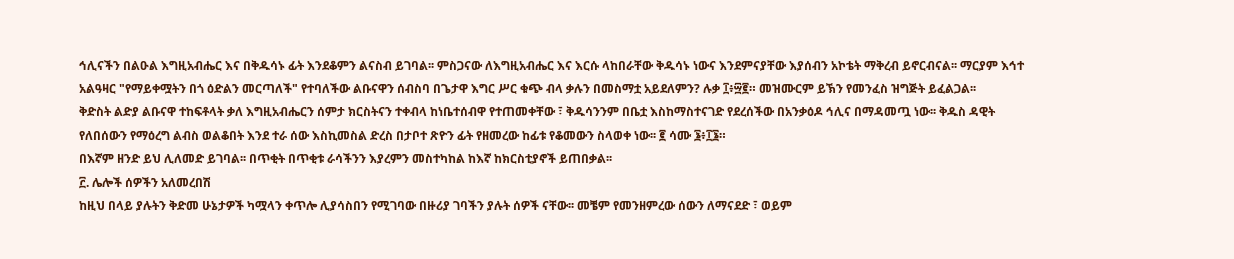ኅሊናችን በልዑል እግዚአብሔር እና በቅዱሳኑ ፊት እንደቆምን ልናስብ ይገባል፡፡ ምስጋናው ለእግዚአብሔር እና እርሱ ላከበራቸው ቅዱሳኑ ነውና እንደምናያቸው እያሰብን አኮቴት ማቅረብ ይኖርብናል፡፡ ማርያም እኅተ አልዓዛር "የማይቀሟትን በጎ ዕድልን መርጣለች" የተባለችው ልቡናዋን ሰብስባ በጌታዋ እግር ሥር ቁጭ ብላ ቃሉን በመስማቷ አይደለምን? ሉቃ ፲፥፵፪። መዝሙርም ይኽን የመንፈስ ዝግጅት ይፈልጋል፡፡
ቅድስት ልድያ ልቡናዋ ተከፍቶላት ቃለ እግዚአብሔርን ሰምታ ክርስትናን ተቀብላ ከነቤተሰብዋ የተጠመቀቸው ፣ ቅዱሳንንም በቤቷ እስከማስተናገድ የደረሰችው በአንቃዕዶ ኅሊና በማዳመጧ ነው፡፡ ቅዱስ ዳዊት የለበሰውን የማዕረግ ልብስ ወልቆበት እንደ ተራ ሰው እስኪመስል ድረስ በታቦተ ጽዮን ፊት የዘመረው ከፊቱ የቆመውን ስላወቀ ነው፡፡ ፪ ሳሙ ፮፥፲፮።
በእኛም ዘንድ ይህ ሊለመድ ይገባል፡፡ በጥቂት በጥቂቱ ራሳችንን እያረምን መስተካከል ከእኛ ከክርስቲያኖች ይጠበቃል፡፡
፫. ሌሎች ሰዎችን አለመረበሽ
ከዚህ በላይ ያሉትን ቅድመ ሁኔታዎች ካሟላን ቀጥሎ ሊያሳስበን የሚገባው በዙሪያ ገባችን ያሉት ሰዎች ናቸው፡፡ መቼም የመንዘምረው ሰውን ለማናደድ ፣ ወይም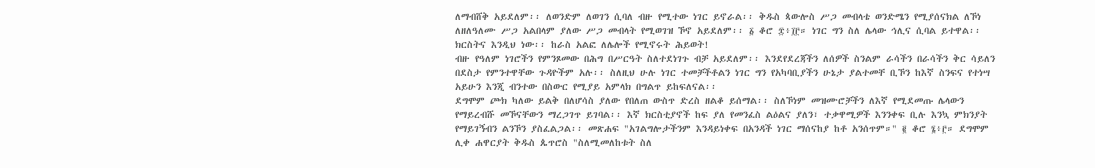ለማብሸቅ አይደለም፡፡ ለወንድም ለወገን ሲባለ ብዙ የሚተው ነገር ይኖራል፡፡ ቅዱስ ጳውሎስ ሥጋ መብላቴ ወንድሜን የሚያሰናክል ለኾነ ለዘለዓለሙ ሥጋ አልበላም ያለው ሥጋ መብላት የሚወገዝ ኾኖ አይደለም፡፡ ፩ ቆሮ ፰፥፲፫። ነገር ግን ስለ ሌላው ኅሊና ሲባል ይተዋል፡፡ ክርስትና እንዲህ ነው፡፡ ከራስ አልፎ ለሌሎች የሚኖሩት ሕይወት!
ብዙ የዓለም ነገሮችን የምንጾመው በሕግ በሥርዓት ስለተደነገጉ ብቻ አይደለም፡፡ እንደየደረጃችን ለሰዎች ስንልም ራሳችን በራሳችን ቅር ሳይለን በደስታ የምንተዋቸው ጉዳዮችም አሉ፡፡ ስለዚህ ሁሉ ነገር ተመቻችቶልን ነገር ግን የአካባቢያችን ሁኔታ ያልተመቸ ቢኾን ከእኛ ስንፍና የተነሣ አይሁን እንጂ ብንተው በስውር የሚያይ አምላክ በግልጥ ይከፍለናል፡፡
ደግሞም ጮክ ካለው ይልቅ በለሆሳስ ያለው የበለጠ ውስጥ ድረስ ዘልቆ ይሰማል፡፡ ስለኾነም መዝሙሮቻችን ለእኛ የሚደመጡ ሌላውን የማይረብሹ መኾናቸውን ማረጋገጥ ይገባል፡፡ እኛ ክርስቲያኖች ከፍ ያለ የመንፈስ ልዕልና ያለን፣ ተቃዋሚዎች እንንቀፍ ቢሉ እንኳ ምክንያት የማይገኝብን ልንኾን ያስፈልጋል፡፡ መጽሐፍ "አገልግሎታችንም እንዳይነቀፍ በአንዳች ነገር ማሰናከያ ከቶ አንሰጥም።" ፪ ቆሮ ፮፥፫። ደግሞም ሊቀ ሐዋርያት ቅዱስ ጴጥሮስ "ስለሚመለከቱት ስለ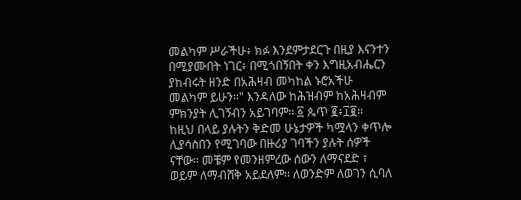መልካም ሥራችሁ፥ ክፉ እንደምታደርጉ በዚያ እናንተን በሚያሙበት ነገር፥ በሚጎበኝበት ቀን እግዚአብሔርን ያከብሩት ዘንድ በአሕዛብ መካከል ኑሮአችሁ መልካም ይሁን።" እንዳለው ከሕዝብም ከአሕዛብም ምክንያት ሊገኝብን አይገባም፡፡ ፩ ጴጥ ፪፥፲፪።
ከዚህ በላይ ያሉትን ቅድመ ሁኔታዎች ካሟላን ቀጥሎ ሊያሳስበን የሚገባው በዙሪያ ገባችን ያሉት ሰዎች ናቸው፡፡ መቼም የመንዘምረው ሰውን ለማናደድ ፣ ወይም ለማብሸቅ አይደለም፡፡ ለወንድም ለወገን ሲባለ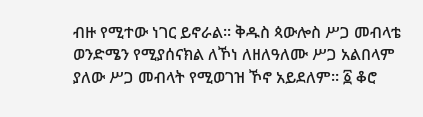ብዙ የሚተው ነገር ይኖራል፡፡ ቅዱስ ጳውሎስ ሥጋ መብላቴ ወንድሜን የሚያሰናክል ለኾነ ለዘለዓለሙ ሥጋ አልበላም ያለው ሥጋ መብላት የሚወገዝ ኾኖ አይደለም፡፡ ፩ ቆሮ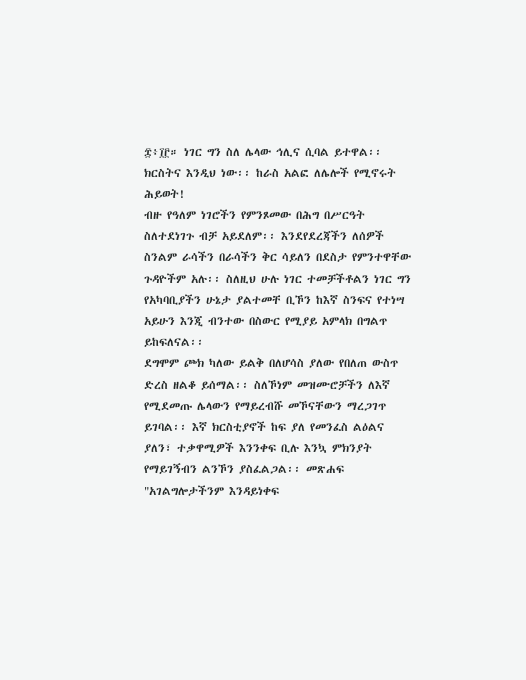፰፥፲፫። ነገር ግን ስለ ሌላው ኅሊና ሲባል ይተዋል፡፡ ክርስትና እንዲህ ነው፡፡ ከራስ አልፎ ለሌሎች የሚኖሩት ሕይወት!
ብዙ የዓለም ነገሮችን የምንጾመው በሕግ በሥርዓት ስለተደነገጉ ብቻ አይደለም፡፡ እንደየደረጃችን ለሰዎች ስንልም ራሳችን በራሳችን ቅር ሳይለን በደስታ የምንተዋቸው ጉዳዮችም አሉ፡፡ ስለዚህ ሁሉ ነገር ተመቻችቶልን ነገር ግን የአካባቢያችን ሁኔታ ያልተመቸ ቢኾን ከእኛ ስንፍና የተነሣ አይሁን እንጂ ብንተው በስውር የሚያይ አምላክ በግልጥ ይከፍለናል፡፡
ደግሞም ጮክ ካለው ይልቅ በለሆሳስ ያለው የበለጠ ውስጥ ድረስ ዘልቆ ይሰማል፡፡ ስለኾነም መዝሙሮቻችን ለእኛ የሚደመጡ ሌላውን የማይረብሹ መኾናቸውን ማረጋገጥ ይገባል፡፡ እኛ ክርስቲያኖች ከፍ ያለ የመንፈስ ልዕልና ያለን፣ ተቃዋሚዎች እንንቀፍ ቢሉ እንኳ ምክንያት የማይገኝብን ልንኾን ያስፈልጋል፡፡ መጽሐፍ "አገልግሎታችንም እንዳይነቀፍ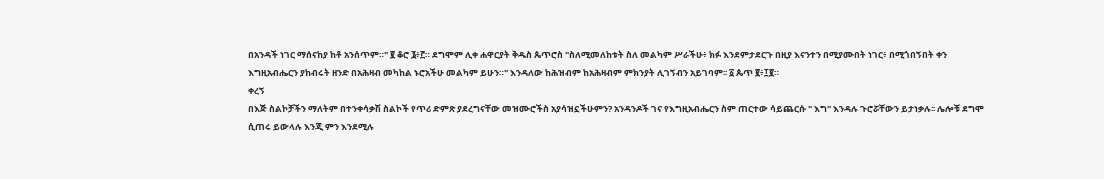በአንዳች ነገር ማሰናከያ ከቶ አንሰጥም።" ፪ ቆሮ ፮፥፫። ደግሞም ሊቀ ሐዋርያት ቅዱስ ጴጥሮስ "ስለሚመለከቱት ስለ መልካም ሥራችሁ፥ ክፉ እንደምታደርጉ በዚያ እናንተን በሚያሙበት ነገር፥ በሚጎበኝበት ቀን እግዚአብሔርን ያከብሩት ዘንድ በአሕዛብ መካከል ኑሮአችሁ መልካም ይሁን።" እንዳለው ከሕዝብም ከአሕዛብም ምክንያት ሊገኝብን አይገባም፡፡ ፩ ጴጥ ፪፥፲፪።
ቀረኝ
በእጅ ስልኮቻችን ማለትም በተንቀሳቃሽ ስልኮች የጥሪ ድምጽ ያደረግናቸው መዝሙሮችስ አያሳዝኗችሁምን? አንዳንዶች ገና የእግዚአብሔርን ስም ጠርተው ሳይጨርሱ " እግ" እንዳሉ ጉሮሯቸውን ይታነቃሉ፡፡ ሌሎቹ ደግሞ ሲጠሩ ይውላሉ እንጂ ምን እንደሚሉ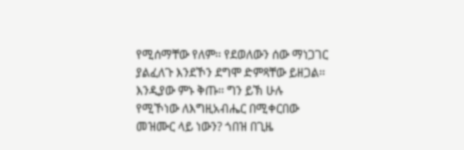የሚሰማቸው የለም፡፡ የደወለውን ሰው ማነጋገር ያልፈለጉ እንደኾን ደግሞ ድምጻቸው ይዘጋል፡፡ እንዲያው ምኑ ቅጡ፡፡ ግን ይኽ ሁሉ የሚኾነው ለእግዚአብሔር በሚቀርበው መዝሙር ላይ ነውን? ጎበዝ በጊዜ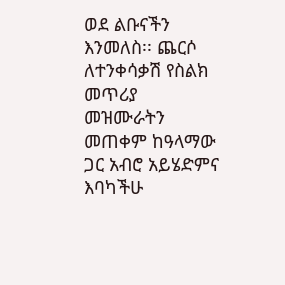ወደ ልቡናችን እንመለስ፡፡ ጨርሶ ለተንቀሳቃሽ የስልክ መጥሪያ መዝሙራትን መጠቀም ከዓላማው ጋር አብሮ አይሄድምና እባካችሁ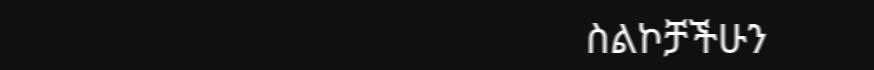ስልኮቻችሁን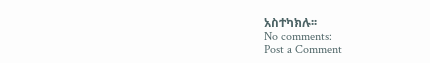አስተካክሉ፡፡
No comments:
Post a Comment